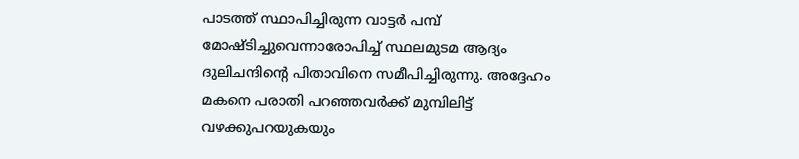പാടത്ത് സ്ഥാപിച്ചിരുന്ന വാട്ടര്‍ പമ്പ് മോഷ്ടിച്ചുവെന്നാരോപിച്ച് സ്ഥലമുടമ ആദ്യം ദുലിചന്ദിന്റെ പിതാവിനെ സമീപിച്ചിരുന്നു. അദ്ദേഹം മകനെ പരാതി പറഞ്ഞവര്‍ക്ക് മുമ്പിലിട്ട് വഴക്കുപറയുകയും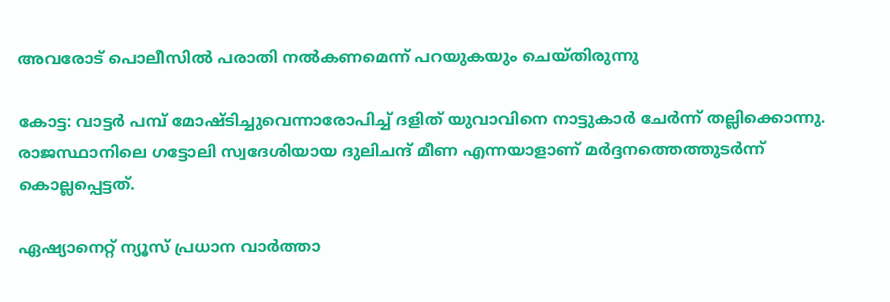അവരോട് പൊലീസില്‍ പരാതി നല്‍കണമെന്ന് പറയുകയും ചെയ്തിരുന്നു

കോട്ട: വാട്ടര്‍ പമ്പ് മോഷ്ടിച്ചുവെന്നാരോപിച്ച് ദളിത് യുവാവിനെ നാട്ടുകാര്‍ ചേര്‍ന്ന് തല്ലിക്കൊന്നു. രാജസ്ഥാനിലെ ഗട്ടോലി സ്വദേശിയായ ദുലിചന്ദ് മീണ എന്നയാളാണ് മര്‍ദ്ദനത്തെത്തുടര്‍ന്ന് കൊല്ലപ്പെട്ടത്.

ഏഷ്യാനെറ്റ് ന്യൂസ് പ്രധാന വാർത്താ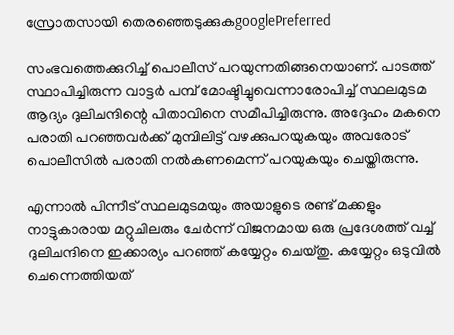സ്രോതസായി തെരഞ്ഞെടുക്കുകgooglePreferred

സംഭവത്തെക്കുറിച്ച് പൊലീസ് പറയുന്നതിങ്ങനെയാണ്. പാടത്ത് സ്ഥാപിച്ചിരുന്ന വാട്ടര്‍ പമ്പ് മോഷ്ടിച്ചുവെന്നാരോപിച്ച് സ്ഥലമുടമ ആദ്യം ദുലിചന്ദിന്റെ പിതാവിനെ സമീപിച്ചിരുന്നു. അദ്ദേഹം മകനെ പരാതി പറഞ്ഞവര്‍ക്ക് മുമ്പിലിട്ട് വഴക്കുപറയുകയും അവരോട് പൊലീസില്‍ പരാതി നല്‍കണമെന്ന് പറയുകയും ചെയ്തിരുന്നു.

എന്നാല്‍ പിന്നീട് സ്ഥലമുടമയും അയാളുടെ രണ്ട് മക്കളും നാട്ടുകാരായ മറ്റുചിലരും ചേര്‍ന്ന് വിജനമായ ഒരു പ്രദേശത്ത് വച്ച് ദുലിചന്ദിനെ ഇക്കാര്യം പറഞ്ഞ് കയ്യേറ്റം ചെയ്തു. കയ്യേറ്റം ഒടുവില്‍ ചെന്നെത്തിയത്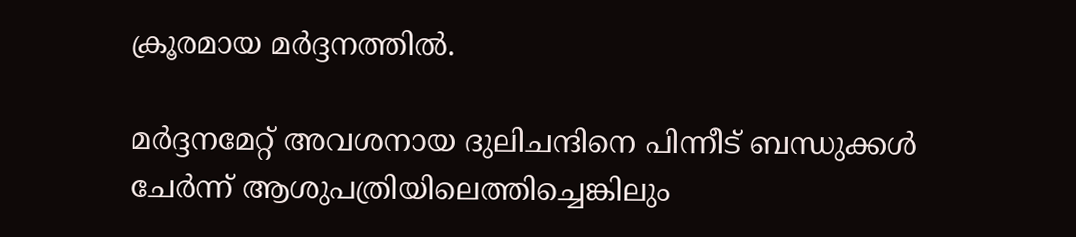ക്രൂരമായ മര്‍ദ്ദനത്തില്‍.

മര്‍ദ്ദനമേറ്റ് അവശനായ ദുലിചന്ദിനെ പിന്നീട് ബന്ധുക്കള്‍ ചേര്‍ന്ന് ആശുപത്രിയിലെത്തിച്ചെങ്കിലും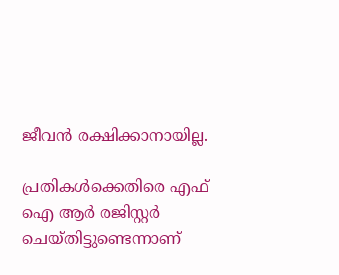ജീവന്‍ രക്ഷിക്കാനായില്ല.

പ്രതികള്‍ക്കെതിരെ എഫ് ഐ ആര്‍ രജിസ്റ്റര്‍ ചെയ്തിട്ടുണ്ടെന്നാണ്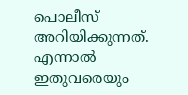പൊലീസ് അറിയിക്കുന്നത്. എന്നാല്‍ ഇതുവരെയും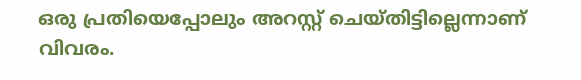ഒരു പ്രതിയെപ്പോലും അറസ്റ്റ് ചെയ്തിട്ടില്ലെന്നാണ് വിവരം.